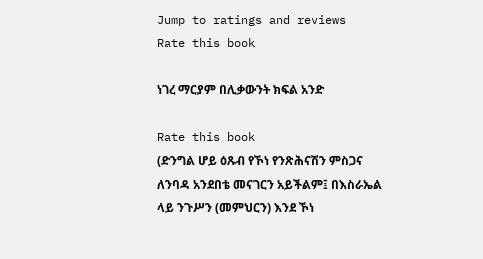Jump to ratings and reviews
Rate this book

ነገረ ማርያም በሊቃውንት ክፍል አንድ

Rate this book
(ድንግል ሆይ ዕጹብ የኾነ የንጽሕናሽን ምስጋና ለንባዳ አንደበቴ መናገርን አይችልም፤ በእስራኤል ላይ ንጉሥን (መምህርን) እንደ ኾነ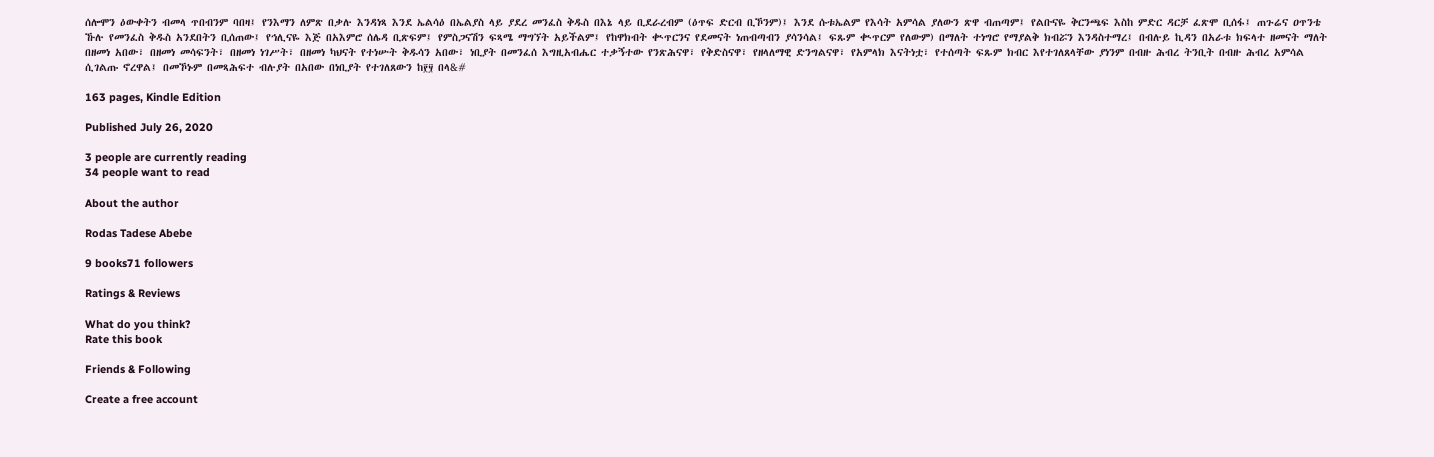ሰሎሞን ዕውቀትን ብመላ ጥበብንም ባበዛ፤ የንእማን ለምጽ በቃሉ እንዳነጻ እንደ ኤልሳዕ በኤልያስ ላይ ያደረ መንፈስ ቅዱስ በእኔ ላይ ቢደራረብም (ዕጥፍ ድርብ ቢኾንም)፤ እንደ ሱቱኤልም የእሳት አምሳል ያለውን ጽዋ ብጠጣም፤ የልቡናዬ ቅርንጫፍ እስከ ምድር ዳርቻ ፈጽሞ ቢሰፋ፤ ጠጉሬና ዐጥንቴ ኹሉ የመንፈስ ቅዱስ አንደበትን ቢሰጠው፤ የኅሊናዬ እጅ በአእምሮ ሰሌዳ ቢጽፍም፤ የምስጋናሽን ፍጻሜ ማግኘት አይችልም፤ የከዋክብት ቊጥርንና የደመናት ነጠብጣብን ያሳንሳል፤ ፍጹም ቊጥርም የለውም) በማለት ተነግሮ የማያልቅ ክብሯን እንዳስተማረ፤ በብሉይ ኪዳን በአራቱ ክፍላተ ዘመናት ማለት በዘመነ አበው፣ በዘመነ መሳፍንት፣ በዘመነ ነገሥት፣ በዘመነ ካህናት የተነሡት ቅዱሳን አበው፣ ነቢያት በመንፈሰ እግዚአብሔር ተቃኝተው የንጽሕናዋ፣ የቅድስናዋ፣ የዘላለማዊ ድንግልናዋ፣ የአምላክ እናትነቷ፣ የተሰጣት ፍጹም ክብር እየተገለጸላቸው ያነንም በብዙ ሕብረ ትንቢት በብዙ ሕብረ አምሳል ሲገልጡ ኖረዋል፤ በመኾኑም በመጻሕፍተ ብሉያት በአበው በነቢያት የተገለጸውን ከ፻፶ በላ&#

163 pages, Kindle Edition

Published July 26, 2020

3 people are currently reading
34 people want to read

About the author

Rodas Tadese Abebe

9 books71 followers

Ratings & Reviews

What do you think?
Rate this book

Friends & Following

Create a free account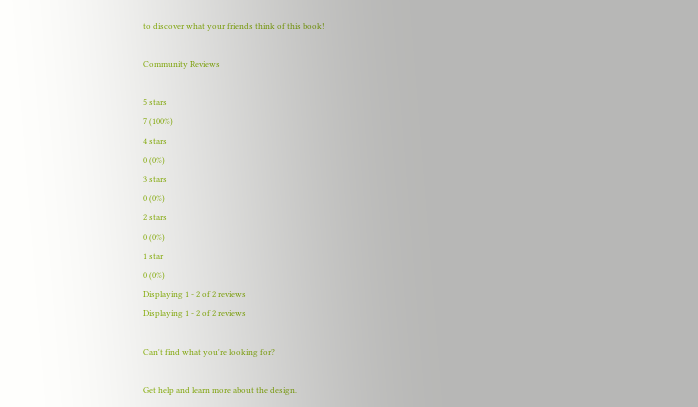to discover what your friends think of this book!

Community Reviews

5 stars
7 (100%)
4 stars
0 (0%)
3 stars
0 (0%)
2 stars
0 (0%)
1 star
0 (0%)
Displaying 1 - 2 of 2 reviews
Displaying 1 - 2 of 2 reviews

Can't find what you're looking for?

Get help and learn more about the design.